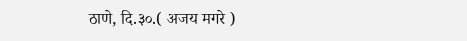ठाणे, दि.३०.( अजय मगरे )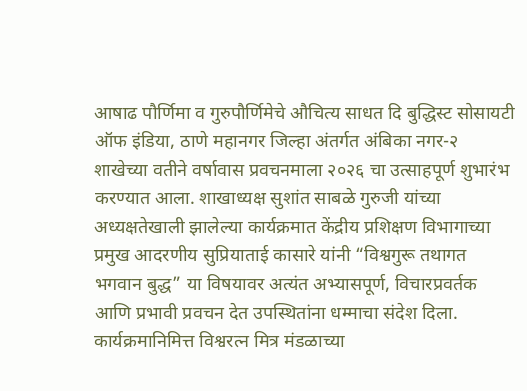आषाढ पौर्णिमा व गुरुपौर्णिमेचे औचित्य साधत दि बुद्धिस्ट सोसायटी ऑफ इंडिया, ठाणे महानगर जिल्हा अंतर्गत अंबिका नगर-२ शाखेच्या वतीने वर्षावास प्रवचनमाला २०२६ चा उत्साहपूर्ण शुभारंभ करण्यात आला. शाखाध्यक्ष सुशांत साबळे गुरुजी यांच्या अध्यक्षतेखाली झालेल्या कार्यक्रमात केंद्रीय प्रशिक्षण विभागाच्या प्रमुख आदरणीय सुप्रियाताई कासारे यांनी “विश्वगुरू तथागत भगवान बुद्ध” या विषयावर अत्यंत अभ्यासपूर्ण, विचारप्रवर्तक आणि प्रभावी प्रवचन देत उपस्थितांना धम्माचा संदेश दिला.
कार्यक्रमानिमित्त विश्वरत्न मित्र मंडळाच्या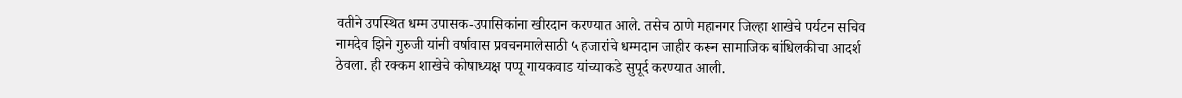वतीने उपस्थित धम्म उपासक-उपासिकांना खीरदान करण्यात आले. तसेच ठाणे महानगर जिल्हा शाखेचे पर्यटन सचिव नामदेव झिने गुरुजी यांनी वर्षावास प्रवचनमालेसाठी ५ हजारांचे धम्मदान जाहीर करून सामाजिक बांधिलकीचा आदर्श ठेवला. ही रक्कम शाखेचे कोषाध्यक्ष पप्पू गायकवाड यांच्याकडे सुपूर्द करण्यात आली.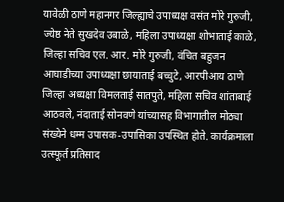यावेळी ठाणे महानगर जिल्ह्याचे उपाध्यक्ष वसंत मोरे गुरुजी, ज्येष्ठ नेते सुखदेव उबाळे, महिला उपाध्यक्षा शोभाताई काळे, जिल्हा सचिव एल. आर. मोरे गुरुजी, वंचित बहुजन आघाडीच्या उपाध्यक्षा छायाताई बच्चुटे, आरपीआय ठाणे जिल्हा अध्यक्षा विमलताई सातपुते, महिला सचिव शांताबाई आठवले, नंदाताई सोनवणे यांच्यासह विभागातील मोठ्या संख्येने धम्म उपासक-उपासिका उपस्थित होते. कार्यक्रमाला उत्स्फूर्त प्रतिसाद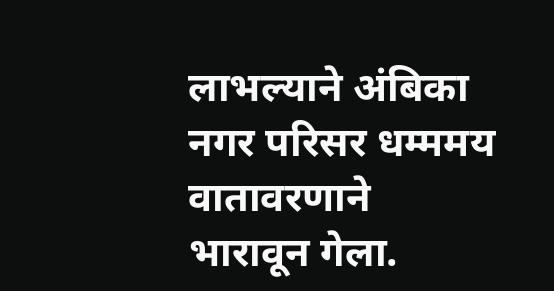लाभल्याने अंबिका नगर परिसर धम्ममय वातावरणाने भारावून गेला.